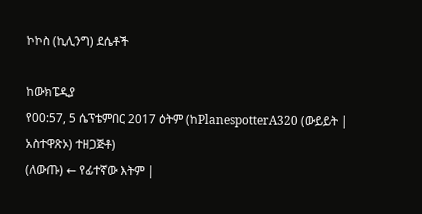ኮኮስ (ኪሊንግ) ደሴቶች

ከውክፔዲያ
የ00:57, 5 ሴፕቴምበር 2017 ዕትም (ከPlanespotterA320 (ውይይት | አስተዋጽኦ) ተዘጋጅቶ)
(ለውጡ) ← የፊተኛው እትም |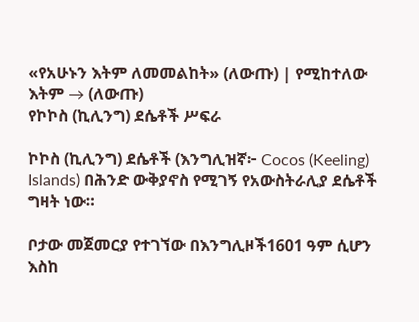«የአሁኑን እትም ለመመልከት» (ለውጡ) | የሚከተለው እትም → (ለውጡ)
የኮኮስ (ኪሊንግ) ደሴቶች ሥፍራ

ኮኮስ (ኪሊንግ) ደሴቶች (እንግሊዝኛ፦ Cocos (Keeling) Islands) በሕንድ ውቅያኖስ የሚገኝ የአውስትራሊያ ደሴቶች ግዛት ነው።

ቦታው መጀመርያ የተገኘው በእንግሊዞች1601 ዓም ሲሆን እስከ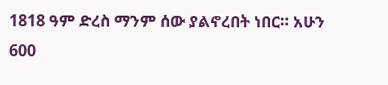1818 ዓም ድረስ ማንም ሰው ያልኖረበት ነበር። አሁን 600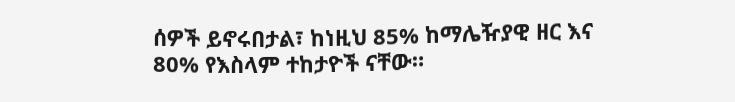ሰዎች ይኖሩበታል፣ ከነዚህ 85% ከማሌዥያዊ ዘር እና 80% የእስላም ተከታዮች ናቸው።